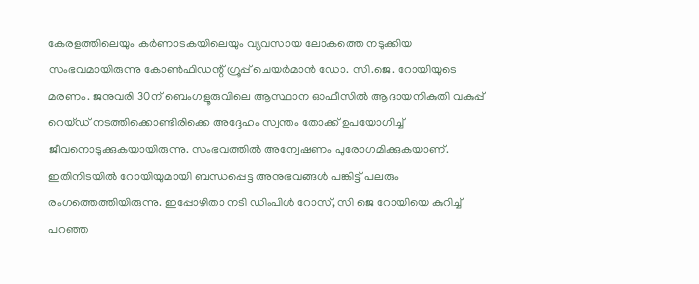കേരളത്തിലെയും കർണാടകയിലെയും വ്യവസായ ലോകത്തെ നടുക്കിയ സംഭവമായിരുന്നു കോൺഫിഡന്റ് ഗ്രൂപ്പ് ചെയർമാൻ ഡോ. സി.ജെ. റോയിയുടെ മരണം. ജനുവരി 30ന് ബെംഗളൂരുവിലെ ആസ്ഥാന ഓഫീസിൽ ആദായനികുതി വകുപ്പ് റെയ്ഡ് നടത്തിക്കൊണ്ടിരിക്കെ അദ്ദേഹം സ്വന്തം തോക്ക് ഉപയോഗിച്ച് ജീവനൊടുക്കുകയായിരുന്നു. സംഭവത്തിൽ അന്വേഷണം പുരോഗമിക്കുകയാണ്. ഇതിനിടയിൽ റോയിയുമായി ബന്ധപ്പെട്ട അനുഭവങ്ങൾ പങ്കിട്ട് പലരും രംഗത്തെത്തിയിരുന്നു. ഇപ്പോഴിതാ നടി ഡിംപിൾ റോസ്, സി ജെ റോയിയെ കുറിച്ച് പറഞ്ഞ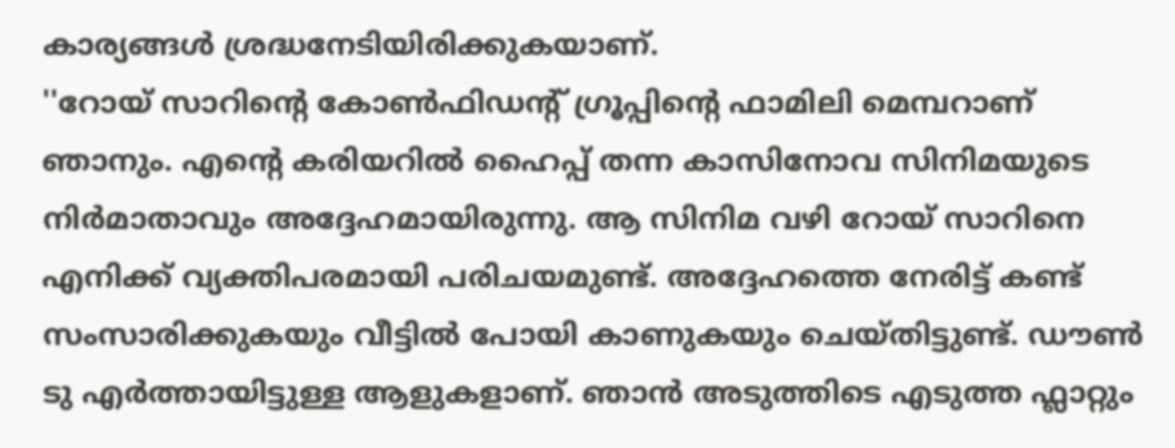കാര്യങ്ങൾ ശ്രദ്ധനേടിയിരിക്കുകയാണ്.
''റോയ് സാറിന്റെ കോൺഫിഡന്റ് ഗ്രൂപ്പിന്റെ ഫാമിലി മെമ്പറാണ് ഞാനും. എന്റെ കരിയറിൽ ഹൈപ്പ് തന്ന കാസിനോവ സിനിമയുടെ നിർമാതാവും അദ്ദേഹമായിരുന്നു. ആ സിനിമ വഴി റോയ് സാറിനെ എനിക്ക് വ്യക്തിപരമായി പരിചയമുണ്ട്. അദ്ദേഹത്തെ നേരിട്ട് കണ്ട് സംസാരിക്കുകയും വീട്ടിൽ പോയി കാണുകയും ചെയ്തിട്ടുണ്ട്. ഡൗൺ ടു എർത്തായിട്ടുള്ള ആളുകളാണ്. ഞാൻ അടുത്തിടെ എടുത്ത ഫ്ലാറ്റും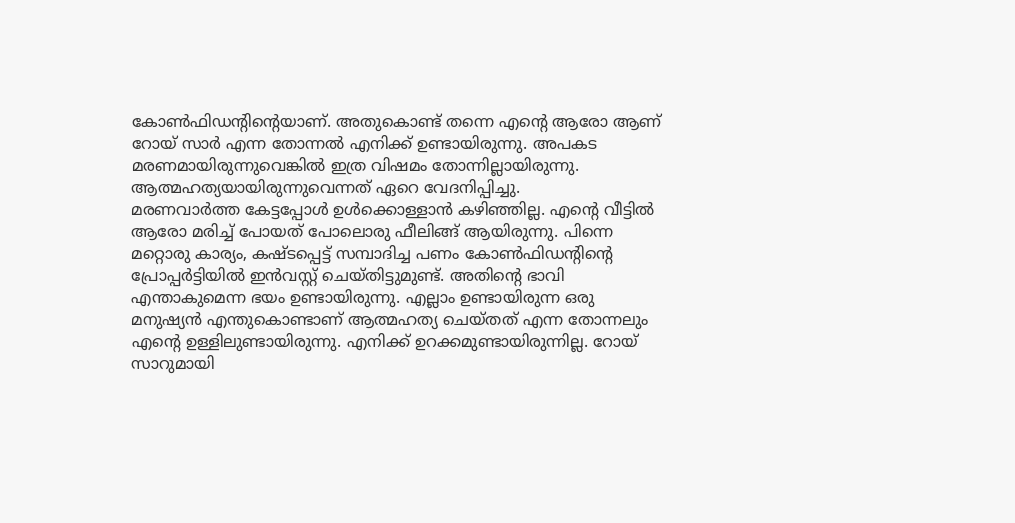കോൺഫിഡന്റിന്റെയാണ്. അതുകൊണ്ട് തന്നെ എന്റെ ആരോ ആണ് റോയ് സാർ എന്ന തോന്നൽ എനിക്ക് ഉണ്ടായിരുന്നു. അപകട മരണമായിരുന്നുവെങ്കിൽ ഇത്ര വിഷമം തോന്നില്ലായിരുന്നു. ആത്മഹത്യയായിരുന്നുവെന്നത് ഏറെ വേദനിപ്പിച്ചു.
മരണവാർത്ത കേട്ടപ്പോൾ ഉൾക്കൊള്ളാൻ കഴിഞ്ഞില്ല. എന്റെ വീട്ടിൽ ആരോ മരിച്ച് പോയത് പോലൊരു ഫീലിങ്ങ് ആയിരുന്നു. പിന്നെ മറ്റൊരു കാര്യം, കഷ്ടപ്പെട്ട് സമ്പാദിച്ച പണം കോൺഫിഡന്റിന്റെ പ്രോപ്പർട്ടിയിൽ ഇൻവസ്റ്റ് ചെയ്തിട്ടുമുണ്ട്. അതിന്റെ ഭാവി എന്താകുമെന്ന ഭയം ഉണ്ടായിരുന്നു. എല്ലാം ഉണ്ടായിരുന്ന ഒരു മനുഷ്യൻ എന്തുകൊണ്ടാണ് ആത്മഹത്യ ചെയ്തത് എന്ന തോന്നലും എന്റെ ഉള്ളിലുണ്ടായിരുന്നു. എനിക്ക് ഉറക്കമുണ്ടായിരുന്നില്ല. റോയ് സാറുമായി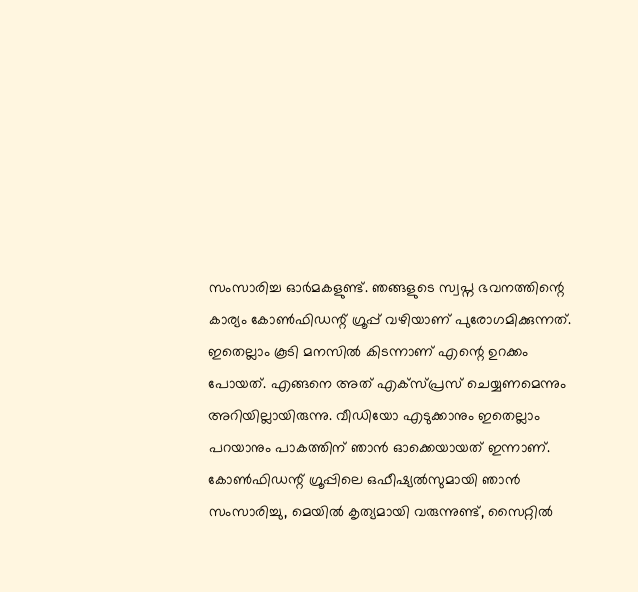സംസാരിച്ച ഓർമകളുണ്ട്. ഞങ്ങളുടെ സ്വപ്ന ഭവനത്തിന്റെ കാര്യം കോൺഫിഡന്റ് ഗ്രൂപ്പ് വഴിയാണ് പുരോഗമിക്കുന്നത്. ഇതെല്ലാം കൂടി മനസിൽ കിടന്നാണ് എന്റെ ഉറക്കം പോയത്. എങ്ങനെ അത് എക്സ്പ്രസ് ചെയ്യണമെന്നും അറിയില്ലായിരുന്നു. വീഡിയോ എടുക്കാനും ഇതെല്ലാം പറയാനും പാകത്തിന് ഞാൻ ഓക്കെയായത് ഇന്നാണ്. കോൺഫിഡന്റ് ഗ്രൂപ്പിലെ ഒഫീഷ്യൽസുമായി ഞാൻ സംസാരിച്ചു, മെയിൽ കൃത്യമായി വരുന്നുണ്ട്, സൈറ്റിൽ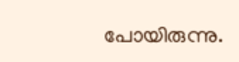പോയിരുന്നു.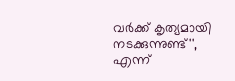വർക്ക് കൃത്യമായി നടക്കുന്നുണ്ട്'', എന്ന്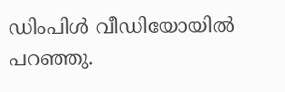ഡിംപിൾ വീഡിയോയിൽ പറഞ്ഞു.